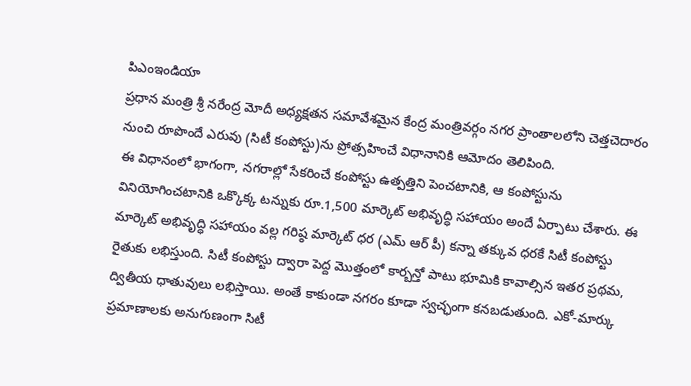పిఎంఇండియా
ప్రధాన మంత్రి శ్రీ నరేంద్ర మోదీ అధ్యక్షతన సమావేశమైన కేంద్ర మంత్రివర్గం నగర ప్రాంతాలలోని చెత్తచెదారం నుంచి రూపొందే ఎరువు (సిటీ కంపోస్టు)ను ప్రోత్సహించే విధానానికి ఆమోదం తెలిపింది.
ఈ విధానంలో భాగంగా, నగరాల్లో సేకరించే కంపోస్టు ఉత్పత్తిని పెంచటానికి, ఆ కంపోస్టును వినియోగించటానికి ఒక్కొక్క టన్నుకు రూ.1,500 మార్కెట్ అభివృద్ధి సహాయం అందే ఏర్పాటు చేశారు. ఈ మార్కెట్ అభివృద్ధి సహాయం వల్ల గరిష్ఠ మార్కెట్ ధర (ఎమ్ ఆర్ పీ) కన్నా తక్కువ ధరకే సిటీ కంపోస్టు రైతుకు లభిస్తుంది. సిటీ కంపోస్టు ద్వారా పెద్ద మొత్తంలో కార్బన్తో పాటు భూమికి కావాల్సిన ఇతర ప్రథమ, ద్వితీయ ధాతువులు లభిస్తాయి. అంతే కాకుండా నగరం కూడా స్వచ్ఛంగా కనబడుతుంది. ఎకో-మార్కు ప్రమాణాలకు అనుగుణంగా సిటీ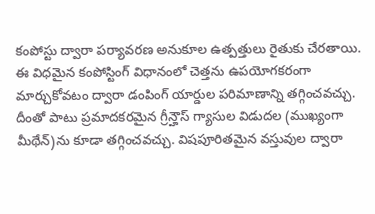కంపోస్టు ద్వారా పర్యావరణ అనుకూల ఉత్పత్తులు రైతుకు చేరతాయి.
ఈ విధమైన కంపోస్టింగ్ విధానంలో చెత్తను ఉపయోగకరంగా మార్చుకోవటం ద్వారా డంపింగ్ యార్డుల పరిమాణాన్ని తగ్గించవచ్చు. దీంతో పాటు ప్రమాదకరమైన గ్రీన్హౌస్ గ్యాసుల విడుదల (ముఖ్యంగా మీథేన్)ను కూడా తగ్గించవచ్చు. విషపూరితమైన వస్తువుల ద్వారా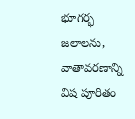భూగర్భ జలాలను, వాతావరణాన్ని విష పూరితం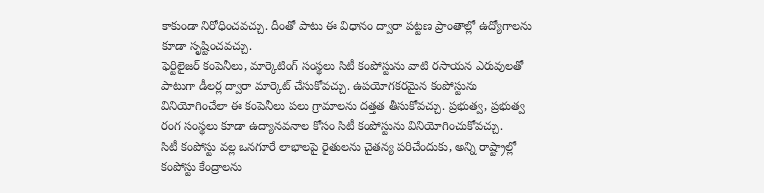కాకుండా నిరోధించవచ్చు. దీంతో పాటు ఈ విధానం ద్వారా పట్టణ ప్రాంతాల్లో ఉద్యోగాలను కూడా సృష్టించవచ్చు.
ఫెర్టిలైజర్ కంపెనీలు, మార్కెటింగ్ సంస్థలు సిటీ కంపోస్టును వాటి రసాయన ఎరువులతో పాటుగా డీలర్ల ద్వారా మార్కెట్ చేసుకోవచ్చు. ఉపయోగకరమైన కంపోస్టును వినియోగించేలా ఈ కంపెనీలు పలు గ్రామాలను దత్తత తీసుకోవచ్చు. ప్రభుత్వ, ప్రభుత్వ రంగ సంస్థలు కూడా ఉద్యానవనాల కోసం సిటీ కంపోస్టును వినియోగించుకోవచ్చు.
సిటీ కంపోస్టు వల్ల ఒనగూరే లాభాలపై రైతులను చైతన్య పరిచేందుకు, అన్ని రాష్ట్రాల్లో కంపోస్టు కేంద్రాలను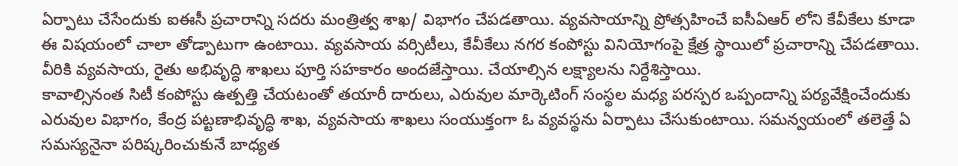ఏర్పాటు చేసేందుకు ఐఈసీ ప్రచారాన్ని సదరు మంత్రిత్వ శాఖ/ విభాగం చేపడతాయి. వ్యవసాయాన్ని ప్రోత్సహించే ఐసీఏఆర్ లోని కేవీకేలు కూడా ఈ విషయంలో చాలా తోడ్పాటుగా ఉంటాయి. వ్యవసాయ వర్సిటీలు, కేవీకేలు నగర కంపోస్టు వినియోగంపై క్షేత్ర స్థాయిలో ప్రచారాన్ని చేపడతాయి. వీరికి వ్యవసాయ, రైతు అభివృద్ధి శాఖలు పూర్తి సహకారం అందజేస్తాయి. చేయాల్సిన లక్ష్యాలను నిర్దేశిస్తాయి.
కావాల్సినంత సిటీ కంపోస్టు ఉత్పత్తి చేయటంతో తయారీ దారులు, ఎరువుల మార్కెటింగ్ సంస్థల మధ్య పరస్పర ఒప్పందాన్ని పర్యవేక్షించేందుకు ఎరువుల విభాగం, కేంద్ర పట్టణాభివృద్ధి శాఖ, వ్యవసాయ శాఖలు సంయుక్తంగా ఓ వ్యవస్థను ఏర్పాటు చేసుకుంటాయి. సమన్వయంలో తలెత్తే ఏ సమస్యనైనా పరిష్కరించుకునే బాధ్యత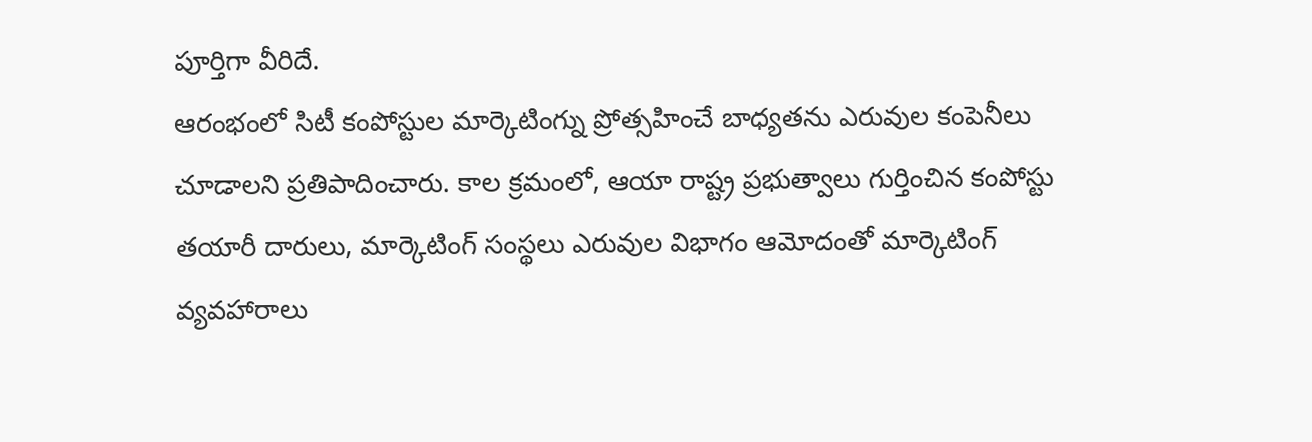పూర్తిగా వీరిదే.
ఆరంభంలో సిటీ కంపోస్టుల మార్కెటింగ్ను ప్రోత్సహించే బాధ్యతను ఎరువుల కంపెనీలు చూడాలని ప్రతిపాదించారు. కాల క్రమంలో, ఆయా రాష్ట్ర ప్రభుత్వాలు గుర్తించిన కంపోస్టు తయారీ దారులు, మార్కెటింగ్ సంస్థలు ఎరువుల విభాగం ఆమోదంతో మార్కెటింగ్ వ్యవహారాలు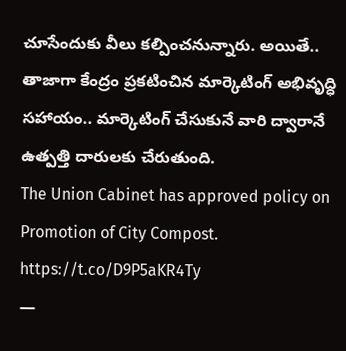చూసేందుకు వీలు కల్పించనున్నారు. అయితే.. తాజాగా కేంద్రం ప్రకటించిన మార్కెటింగ్ అభివృద్ధి సహాయం.. మార్కెటింగ్ చేసుకునే వారి ద్వారానే ఉత్పత్తి దారులకు చేరుతుంది.
The Union Cabinet has approved policy on Promotion of City Compost. https://t.co/D9P5aKR4Ty
—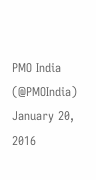PMO India (@PMOIndia) January 20, 2016